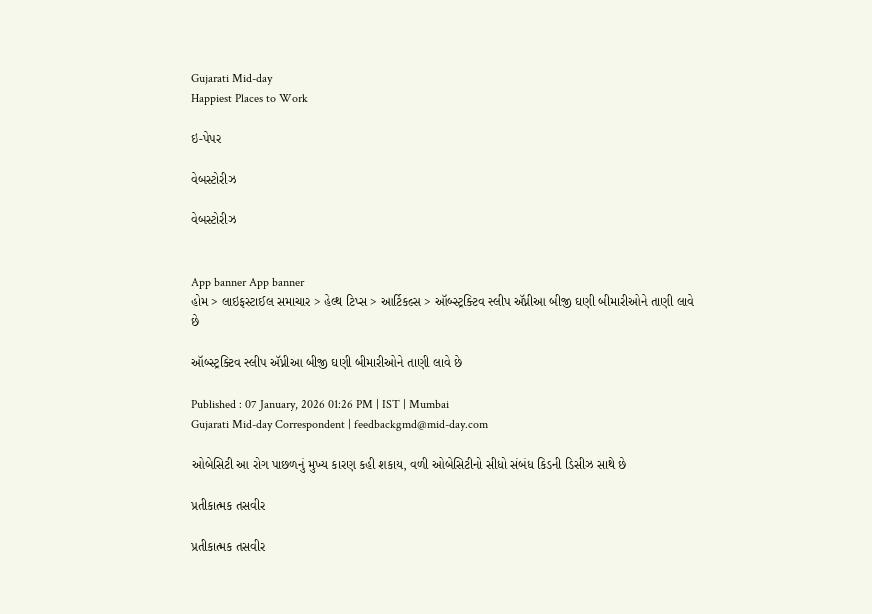Gujarati Mid-day
Happiest Places to Work

ઇ-પેપર

વેબસ્ટોરીઝ

વેબસ્ટોરીઝ


App banner App banner
હોમ > લાઇફસ્ટાઈલ સમાચાર > હેલ્થ ટિપ્સ > આર્ટિકલ્સ > ઑબ્સ્ટ્રક્ટિવ સ્લીપ ઍપ્નીઆ બીજી ઘણી બીમારીઓને તાણી લાવે છે

ઑબ્સ્ટ્રક્ટિવ સ્લીપ ઍપ્નીઆ બીજી ઘણી બીમારીઓને તાણી લાવે છે

Published : 07 January, 2026 01:26 PM | IST | Mumbai
Gujarati Mid-day Correspondent | feedbackgmd@mid-day.com

ઓબેસિટી આ રોગ પાછળનું મુખ્ય કારણ કહી શકાય, વળી ઓબેસિટીનો સીધો સંબંધ કિડની ડિસીઝ સાથે છે

પ્રતીકાત્મક તસવીર

પ્રતીકાત્મક તસવીર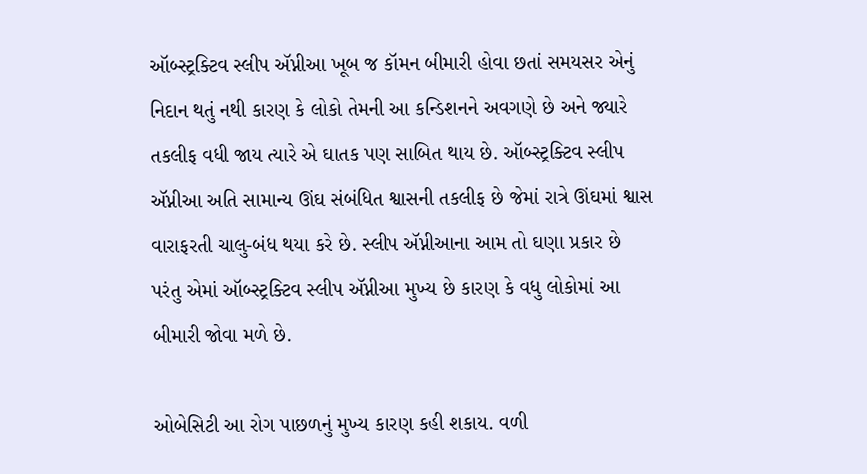ઑબ્સ્ટ્રક્ટિવ સ્લીપ ઍપ્નીઆ ખૂબ જ કૉમન બીમારી હોવા છતાં સમયસર એનું નિદાન થતું નથી કારણ કે લોકો તેમની આ કન્ડિશનને અવગણે છે અને જ્યારે તકલીફ વધી જાય ત્યારે એ ઘાતક પણ સાબિત થાય છે. ઑબ્સ્ટ્રક્ટિવ સ્લીપ ઍપ્નીઆ અતિ સામાન્ય ઊંઘ સંબંધિત શ્વાસની તકલીફ છે જેમાં રાત્રે ઊંઘમાં શ્વાસ વારાફરતી ચાલુ-બંધ થયા કરે છે. સ્લીપ ઍપ્નીઆના આમ તો ઘણા પ્રકાર છે પરંતુ એમાં ઑબ્સ્ટ્રક્ટિવ સ્લીપ ઍપ્નીઆ મુખ્ય છે કારણ કે વધુ લોકોમાં આ બીમારી જોવા મળે છે.

ઓબેસિટી આ રોગ પાછળનું મુખ્ય કારણ કહી શકાય. વળી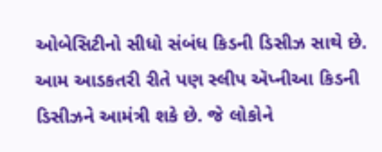ઓબેસિટીનો સીધો સંબંધ કિડની ડિસીઝ સાથે છે. આમ આડકતરી રીતે પણ સ્લીપ ઍપ્નીઆ કિડની ડિસીઝને આમંત્રી શકે છે. જે લોકોને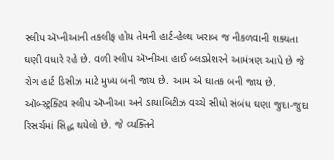સ્લીપ ઍપ્નીઆની તકલીફ હોય તેમની હાર્ટ-હેલ્થ ખરાબ જ નીકળવાની શક્યતા ઘણી વધારે રહે છે. વળી સ્લીપ ઍપ્નીઆ હાઈ બ્લડપ્રેશરને આમંત્રણ આપે છે જે રોગ હાર્ટ ડિસીઝ માટે મુખ્ય બની જાય છે. આમ એ ઘાતક બની જાય છે. ઑબ્સ્ટ્રક્ટિવ સ્લીપ ઍપ્નીઆ અને ડાયાબિટીઝ વચ્ચે સીધો સંબંધ ઘણા જુદા-જુદા રિસર્ચમાં સિદ્ધ થયેલો છે. જે વ્યક્તિને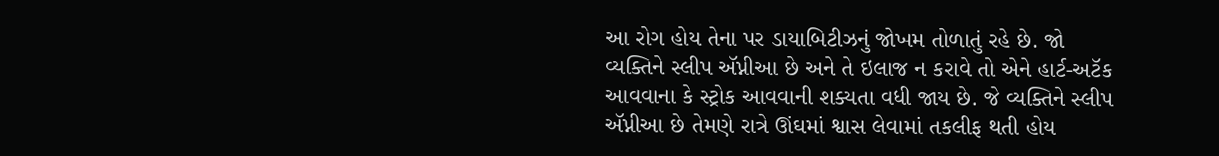આ રોગ હોય તેના પર ડાયાબિટીઝનું જોખમ તોળાતું રહે છે. જો વ્યક્તિને સ્લીપ ઍપ્નીઆ છે અને તે ઇલાજ ન કરાવે તો એને હાર્ટ-અટૅક આવવાના કે સ્ટ્રોક આવવાની શક્યતા વધી જાય છે. જે વ્યક્તિને સ્લીપ ઍપ્નીઆ છે તેમણે રાત્રે ઊંઘમાં શ્વાસ લેવામાં તકલીફ થતી હોય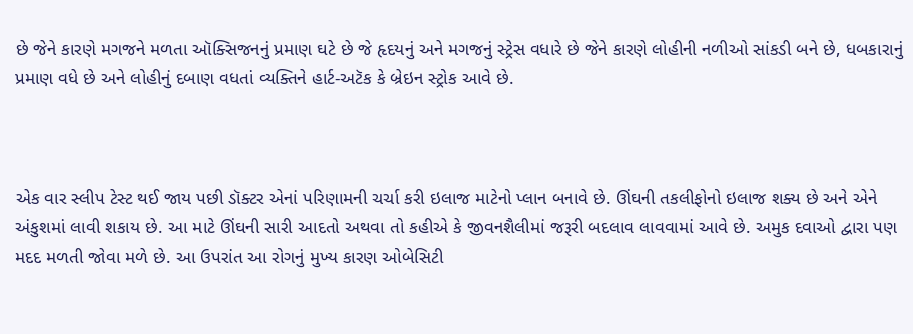છે જેને કારણે મગજને મળતા ઑક્સિજનનું પ્રમાણ ઘટે છે જે હૃદયનું અને મગજનું સ્ટ્રેસ વધારે છે જેને કારણે લોહીની નળીઓ સાંકડી બને છે, ધબકારાનું પ્રમાણ વધે છે અને લોહીનું દબાણ વધતાં વ્યક્તિને હાર્ટ-અટૅક કે બ્રેઇન સ્ટ્રોક આવે છે.



એક વાર સ્લીપ ટેસ્ટ થઈ જાય પછી ડૉક્ટર એનાં પરિણામની ચર્ચા કરી ઇલાજ માટેનો પ્લાન બનાવે છે. ઊંઘની તકલીફોનો ઇલાજ શક્ય છે અને એને અંકુશમાં લાવી શકાય છે. આ માટે ઊંઘની સારી આદતો અથવા તો કહીએ કે જીવનશૈલીમાં જરૂરી બદલાવ લાવવામાં આવે છે. અમુક દવાઓ દ્વારા પણ મદદ મળતી જોવા મળે છે. આ ઉપરાંત આ રોગનું મુખ્ય કારણ ઓબેસિટી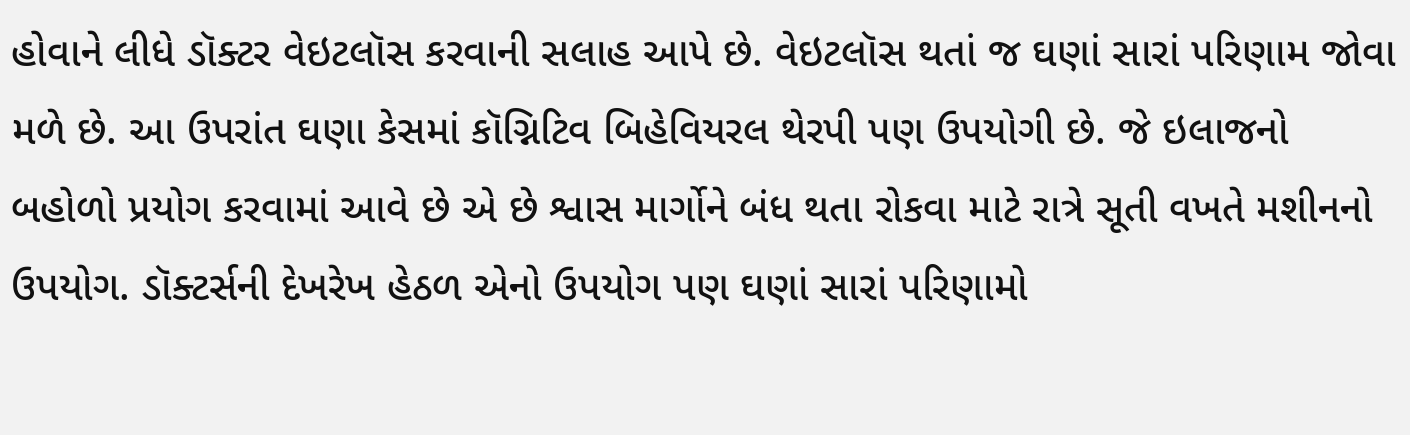હોવાને લીધે ડૉક્ટર વેઇટલૉસ કરવાની સલાહ આપે છે. વેઇટલૉસ થતાં જ ઘણાં સારાં પરિણામ જોવા મળે છે. આ ઉપરાંત ઘણા કેસમાં કૉગ્નિટિવ બિહેવિયરલ થેરપી પણ ઉપયોગી છે. જે ઇલાજનો બહોળો પ્રયોગ કરવામાં આવે છે એ છે શ્વાસ માર્ગોને બંધ થતા રોકવા માટે રાત્રે સૂતી વખતે મશીનનો ઉપયોગ. ડૉક્ટર્સની દેખરેખ હેઠળ એનો ઉપયોગ પણ ઘણાં સારાં પરિણામો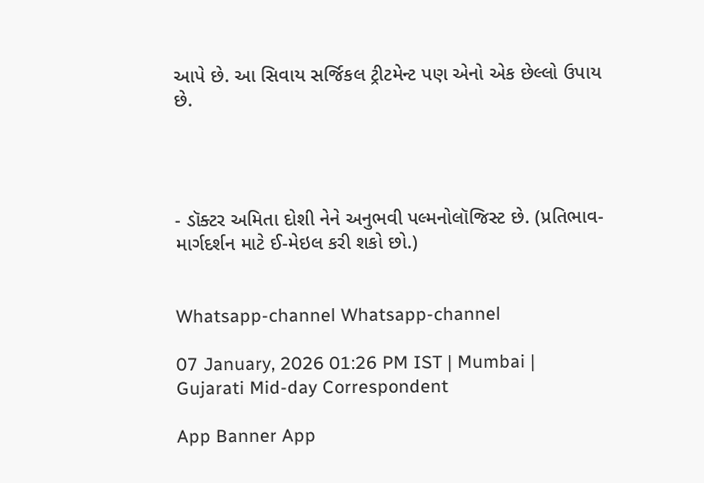આપે છે. આ સિવાય સર્જિકલ ટ્રીટમેન્ટ પણ એનો એક છેલ્લો ઉપાય છે.




- ડૉક્ટર અમિતા દોશી નેને અનુભવી પલ્મનોલૉજિસ્ટ છે. (પ્રતિભાવ-માર્ગદર્શન માટે ઈ-મેઇલ કરી શકો છો.)


Whatsapp-channel Whatsapp-channel

07 January, 2026 01:26 PM IST | Mumbai | Gujarati Mid-day Correspondent

App Banner App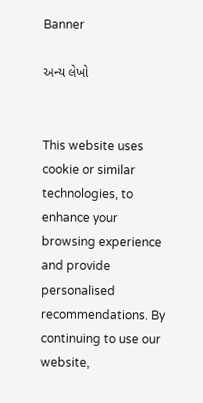Banner

અન્ય લેખો


This website uses cookie or similar technologies, to enhance your browsing experience and provide personalised recommendations. By continuing to use our website,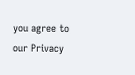you agree to our Privacy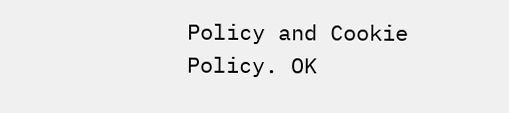Policy and Cookie Policy. OK